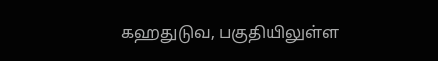கஹதுடுவ, பகுதியிலுள்ள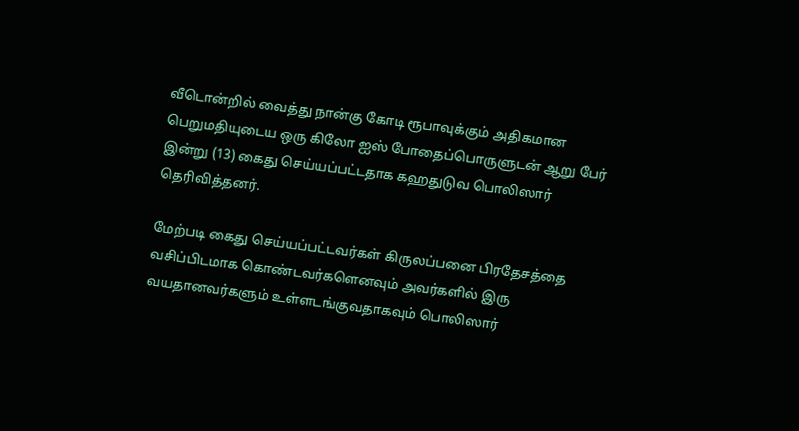வீடொன்றில் வைத்து நான்கு கோடி ரூபாவுக்கும் அதிகமான பெறுமதியுடைய ஒரு கிலோ ஐஸ் போதைப்பொருளுடன் ஆறு பேர் இன்று (13) கைது செய்யப்பட்டதாக கஹதுடுவ பொலிஸார் தெரிவித்தனர்.

மேற்படி கைது செய்யப்பட்டவர்கள் கிருலப்பனை பிரதேசத்தை வசிப்பிடமாக கொண்டவர்களெனவும் அவர்களில் இரு வயதானவர்களும் உள்ளடங்குவதாகவும் பொலிஸார்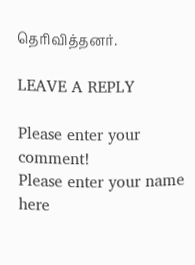தெரிவித்தனர்.

LEAVE A REPLY

Please enter your comment!
Please enter your name here